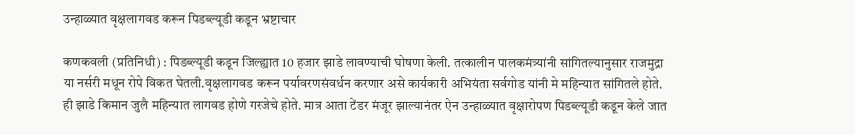उन्हाळ्यात वृक्षलागवड करून पिडब्ल्यूडी कडून भ्रष्टाचार

कणकवली (प्रतिनिधी) : पिडब्ल्यूडी कडून जिल्ह्यात 10 हजार झाडे लावण्याची घोषणा केली. तत्कालीन पालकमंत्र्यांनी सांगितल्यानुसार राजमुद्रा या नर्सरी मधून रोपे विकत घेतली.वृक्षलागवड करून पर्यावरणसंवर्धन करणार असे कार्यकारी अभियंता सर्वगोड यांनी मे महिन्यात सांगितले होते. ही झाडे किमान जुलै महिन्यात लागवड होणे गरजेचे होते. मात्र आता टेंडर मंजूर झाल्यानंतर ऐन उन्हाळ्यात वृक्षारोपण पिडब्ल्यूडी कडून केले जात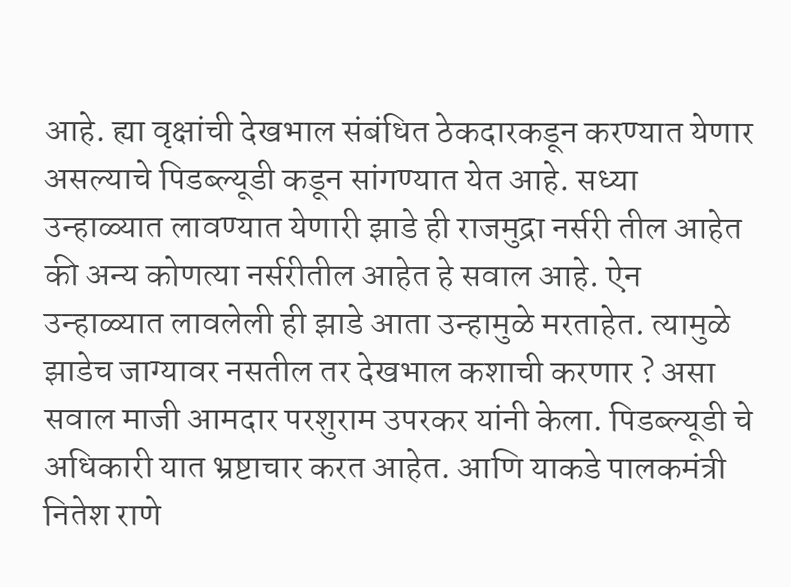आहे. ह्या वृक्षांची देखभाल संबंधित ठेकदारकडून करण्यात येणार असल्याचे पिडब्ल्यूडी कडून सांगण्यात येत आहे. सध्या उन्हाळ्यात लावण्यात येणारी झाडे ही राजमुद्रा नर्सरी तील आहेत की अन्य कोणत्या नर्सरीतील आहेत हे सवाल आहे. ऐन उन्हाळ्यात लावलेली ही झाडे आता उन्हामुळे मरताहेत. त्यामुळे झाडेच जाग्यावर नसतील तर देखभाल कशाची करणार ? असा सवाल माजी आमदार परशुराम उपरकर यांनी केला. पिडब्ल्यूडी चे अधिकारी यात भ्रष्टाचार करत आहेत. आणि याकडे पालकमंत्री नितेश राणे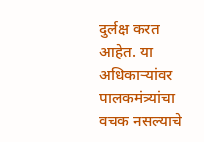दुर्लक्ष करत आहेत. या अधिकाऱ्यांवर पालकमंत्र्यांचा वचक नसल्याचे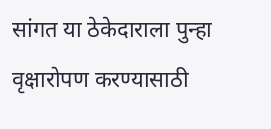सांगत या ठेकेदाराला पुन्हा वृक्षारोपण करण्यासाठी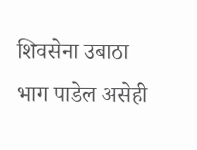शिवसेना उबाठा भाग पाडेल असेही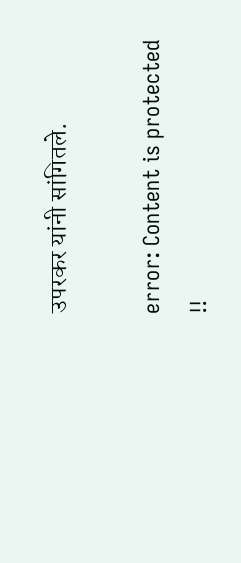उपरकर यांनी सांगितले.

error: Content is protected !!